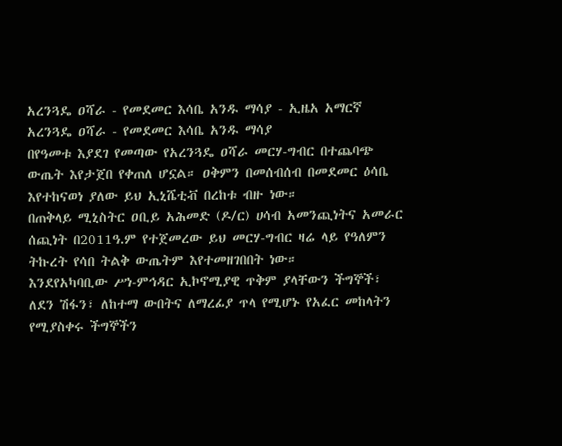አረንጓዴ ዐሻራ - የመደመር እሳቤ አንዱ ማሳያ - ኢዜአ አማርኛ
አረንጓዴ ዐሻራ - የመደመር እሳቤ አንዱ ማሳያ
በየዓመቱ እያደገ የመጣው የአረንጓዴ ዐሻራ መርሃ-ግብር በተጨባጭ ውጤት እየታጀበ የቀጠለ ሆኗል። ዐቅምን በመሰብሰብ በመደመር ዕሳቤ እየተከናወነ ያለው ይህ ኢኒሼቲቭ በረከቱ ብዙ ነው።
በጠቅላይ ሚኒስትር ዐቢይ አሕመድ (ዶ/ር) ሀሳብ አመንጪነትና አመራር ሰጪነት በ2011ዓ.ም የተጀመረው ይህ መርሃ-ግብር ዛሬ ላይ የዓለምን ትኩረት የሳበ ትልቅ ውጤትም እየተመዘገበበት ነው።
እንደየአካባቢው ሥነ-ምኅዳር ኢኮኖሚያዊ ጥቅም ያላቸውን ችግኞች፣ ለደን ሽፋን፣ ለከተማ ውበትና ለማረፊያ ጥላ የሚሆኑ የአፈር መከላትን የሚያስቀሩ ችግኞችን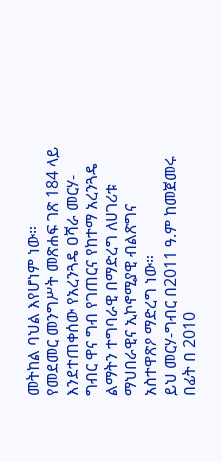መትከል ባህል እየሆነም ነው።
የመደመር መንግሥት መጽሐፍ ገጽ 184 ላይ እንደተጠቀሰው የአረንጓዴ ዐሻራ መርሃ-ግብር ዋና ግብ የገጠርና የከተማ አረንጓዴ ልማትን ተግባራዊ በማድረግ ለሀገሪቱ ማህበራዊና ኢኮኖሚያዊ ብልጽግና አስተዋጽዖ ማድረግ ነው።
ይህ መርሃ-ግብር በ2011 ዓ.ም ከመጀመሩ በፊት በ 2010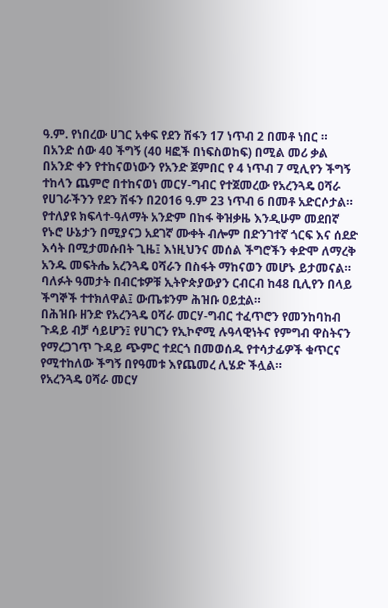ዓ.ም. የነበረው ሀገር አቀፍ የደን ሽፋን 17 ነጥብ 2 በመቶ ነበር ።
በአንድ ሰው 40 ችግኝ (40 ዛፎች በነፍስወከፍ) በሚል መሪ ቃል በአንድ ቀን የተከናወነውን የአንድ ጀምበር የ 4 ነጥብ 7 ሚሊየን ችግኝ ተከላን ጨምሮ በተከናወነ መርሃ-ግብር የተጀመረው የአረንጓዴ ዐሻራ የሀገራችንን የደን ሽፋን በ2016 ዓ.ም 23 ነጥብ 6 በመቶ አድርሶታል።
የተለያዩ ክፍላተ-ዓለማት አንድም በከፋ ቅዝቃዜ እንዲሁም መደበኛ የኑሮ ሁኔታን በሚያናጋ አደገኛ ሙቀት ብሎም በድንገተኛ ጎርፍ እና ሰደድ እሳት በሚታመሱበት ጊዜ፤ እነዚህንና መሰል ችግሮችን ቀድሞ ለማረቅ አንዱ መፍትሔ አረንጓዴ ዐሻራን በስፋት ማከናወን መሆኑ ይታመናል።
ባለፉት ዓመታት በብርቱዎቹ ኢትዮጵያውያን ርብርብ ከ48 ቢሊየን በላይ ችግኞች ተተክለዋል፤ ውጤቱንም ሕዝቡ ዐይቷል።
በሕዝቡ ዘንድ የአረንጓዴ ዐሻራ መርሃ-ግብር ተፈጥሮን የመንከባከብ ጉዳይ ብቻ ሳይሆን፤ የሀገርን የኢኮኖሚ ሉዓላዊነትና የምግብ ዋስትናን የማረጋገጥ ጉዳይ ጭምር ተደርጎ በመወሰዱ የተሳታፊዎች ቁጥርና የሚተከለው ችግኝ በየዓመቱ እየጨመረ ሊሄድ ችሏል።
የአረንጓዴ ዐሻራ መርሃ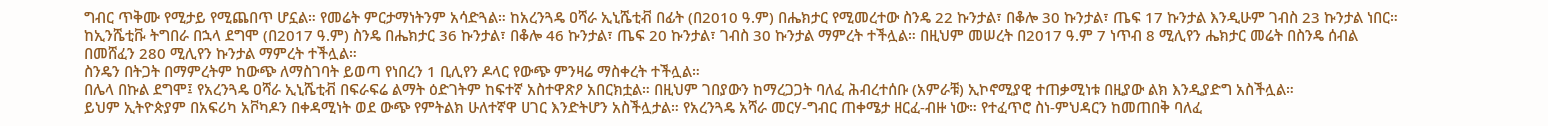ግብር ጥቅሙ የሚታይ የሚጨበጥ ሆኗል። የመሬት ምርታማነትንም አሳድጓል። ከአረንጓዴ ዐሻራ ኢኒሼቲቭ በፊት (በ2010 ዓ.ም) በሔክታር የሚመረተው ስንዴ 22 ኩንታል፣ በቆሎ 30 ኩንታል፣ ጤፍ 17 ኩንታል እንዲሁም ገብስ 23 ኩንታል ነበር።
ከኢንሼቲቩ ትግበራ በኋላ ደግሞ (በ2017 ዓ.ም) ስንዴ በሔክታር 36 ኩንታል፣ በቆሎ 46 ኩንታል፣ ጤፍ 20 ኩንታል፣ ገብስ 30 ኩንታል ማምረት ተችሏል። በዚህም መሠረት በ2017 ዓ.ም 7 ነጥብ 8 ሚሊየን ሔክታር መሬት በስንዴ ሰብል በመሸፈን 280 ሚሊየን ኩንታል ማምረት ተችሏል።
ስንዴን በትጋት በማምረትም ከውጭ ለማስገባት ይወጣ የነበረን 1 ቢሊየን ዶላር የውጭ ምንዛሬ ማስቀረት ተችሏል።
በሌላ በኩል ደግሞ፤ የአረንጓዴ ዐሻራ ኢኒሼቲቭ በፍራፍሬ ልማት ዕድገትም ከፍተኛ አስተዋጽዖ አበርክቷል። በዚህም ገበያውን ከማረጋጋት ባለፈ ሕብረተሰቡ (አምራቹ) ኢኮኖሚያዊ ተጠቃሚነቱ በዚያው ልክ እንዲያድግ አስችሏል።
ይህም ኢትዮጵያም በአፍሪካ አቮካዶን በቀዳሚነት ወደ ውጭ የምትልክ ሁለተኛዋ ሀገር እንድትሆን አስችሏታል። የአረንጓዴ አሻራ መርሃ-ግብር ጠቀሜታ ዘርፈ-ብዙ ነው። የተፈጥሮ ስነ-ምህዳርን ከመጠበቅ ባለፈ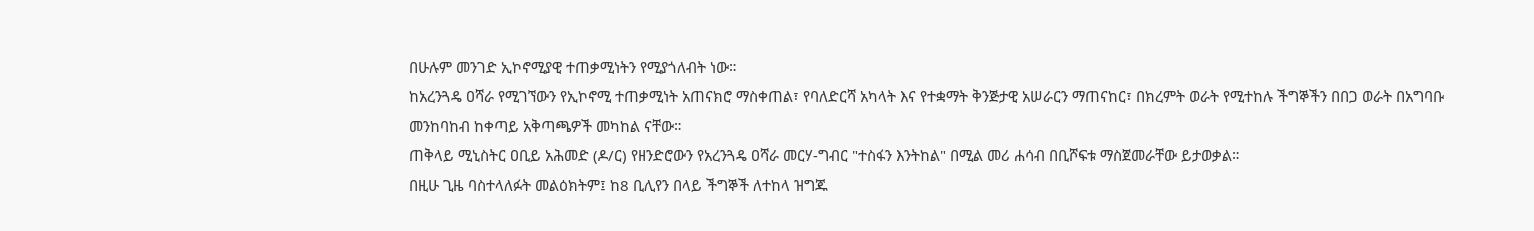በሁሉም መንገድ ኢኮኖሚያዊ ተጠቃሚነትን የሚያጎለብት ነው።
ከአረንጓዴ ዐሻራ የሚገኘውን የኢኮኖሚ ተጠቃሚነት አጠናክሮ ማስቀጠል፣ የባለድርሻ አካላት እና የተቋማት ቅንጅታዊ አሠራርን ማጠናከር፣ በክረምት ወራት የሚተከሉ ችግኞችን በበጋ ወራት በአግባቡ መንከባከብ ከቀጣይ አቅጣጫዎች መካከል ናቸው።
ጠቅላይ ሚኒስትር ዐቢይ አሕመድ (ዶ/ር) የዘንድሮውን የአረንጓዴ ዐሻራ መርሃ-ግብር "ተስፋን እንትከል" በሚል መሪ ሐሳብ በቢሾፍቱ ማስጀመራቸው ይታወቃል።
በዚሁ ጊዜ ባስተላለፉት መልዕክትም፤ ከ8 ቢሊየን በላይ ችግኞች ለተከላ ዝግጁ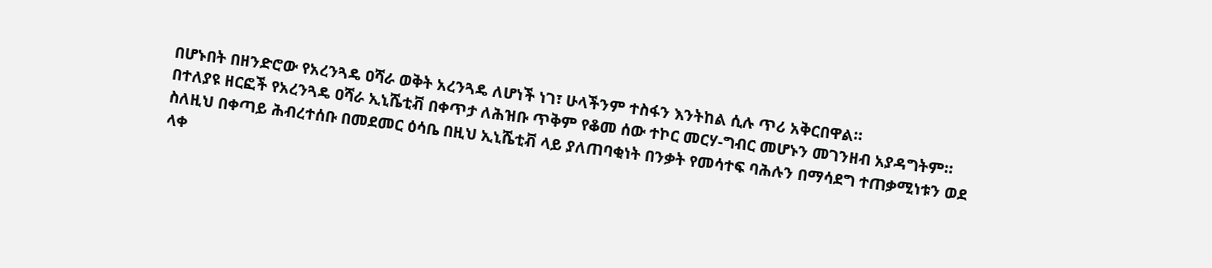በሆኑበት በዘንድሮው የአረንጓዴ ዐሻራ ወቅት አረንጓዴ ለሆነች ነገ፣ ሁላችንም ተስፋን እንትከል ሲሉ ጥሪ አቅርበዋል።
በተለያዩ ዘርፎች የአረንጓዴ ዐሻራ ኢኒሼቲቭ በቀጥታ ለሕዝቡ ጥቅም የቆመ ሰው ተኮር መርሃ-ግብር መሆኑን መገንዘብ አያዳግትም።
ስለዚህ በቀጣይ ሕብረተሰቡ በመደመር ዕሳቤ በዚህ ኢኒሼቲቭ ላይ ያለጠባቂነት በንቃት የመሳተፍ ባሕሉን በማሳደግ ተጠቃሚነቱን ወደ ላቀ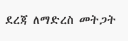ደረጃ ለማድረስ መትጋት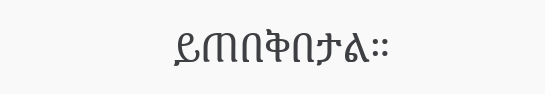ይጠበቅበታል።